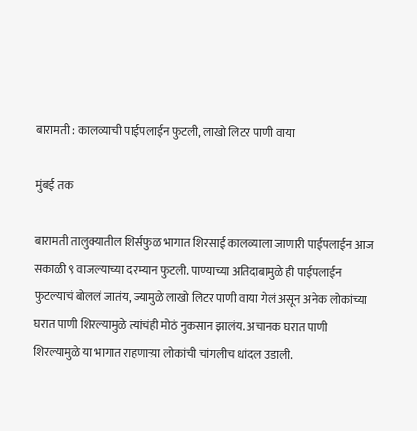बारामती : कालव्याची पाईपलाईन फुटली, लाखो लिटर पाणी वाया

मुंबई तक

बारामती तालुक्यातील शिर्सफुळ भागात शिरसाई कालव्याला जाणारी पाईपलाईन आज सकाळी ९ वाजल्याच्या दरम्यान फुटली. पाण्याच्या अतिदाबामुळे ही पाईपलाईन फुटल्याचं बोललं जातंय, ज्यामुळे लाखो लिटर पाणी वाया गेलं असून अनेक लोकांच्या घरात पाणी शिरल्यामुळे त्यांचंही मोठं नुकसान झालंय. अचानक घरात पाणी शिरल्यामुळे या भागात राहणाऱ्य़ा लोकांची चांगलीच धांदल उडाली.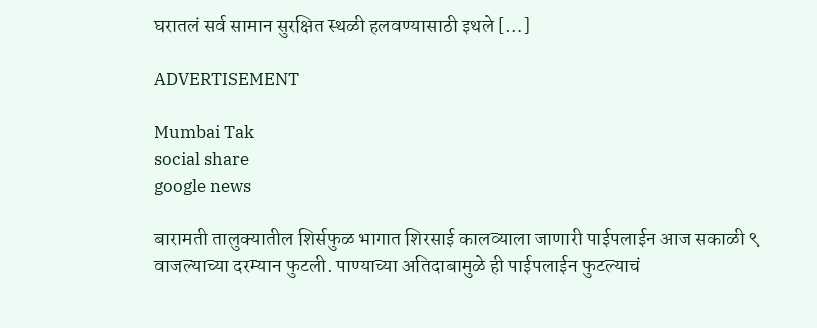घरातलं सर्व सामान सुरक्षित स्थळी हलवण्यासाठी इथले […]

ADVERTISEMENT

Mumbai Tak
social share
google news

बारामती तालुक्यातील शिर्सफुळ भागात शिरसाई कालव्याला जाणारी पाईपलाईन आज सकाळी ९ वाजल्याच्या दरम्यान फुटली. पाण्याच्या अतिदाबामुळे ही पाईपलाईन फुटल्याचं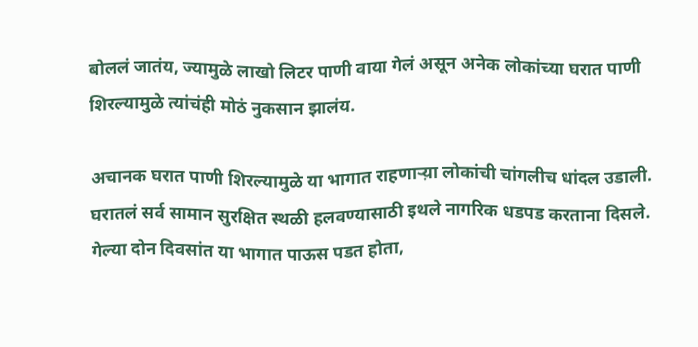बोललं जातंय, ज्यामुळे लाखो लिटर पाणी वाया गेलं असून अनेक लोकांच्या घरात पाणी शिरल्यामुळे त्यांचंही मोठं नुकसान झालंय.

अचानक घरात पाणी शिरल्यामुळे या भागात राहणाऱ्य़ा लोकांची चांगलीच धांदल उडाली. घरातलं सर्व सामान सुरक्षित स्थळी हलवण्यासाठी इथले नागरिक धडपड करताना दिसले. गेल्या दोन दिवसांत या भागात पाऊस पडत होता,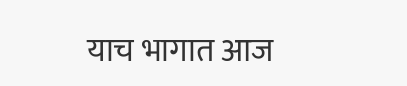याच भागात आज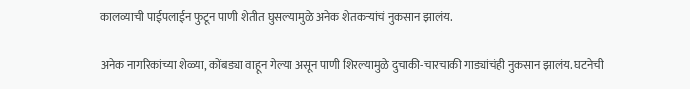कालव्याची पाईपलाईन फुटून पाणी शेतीत घुसल्यामुळे अनेक शेतकऱ्यांचं नुकसान झालंय.

अनेक नागरिकांच्या शेळ्या, कोंबड्या वाहून गेल्या असून पाणी शिरल्यामुळे दुचाकी-चारचाकी गाड्यांचंही नुकसान झालंय. घटनेची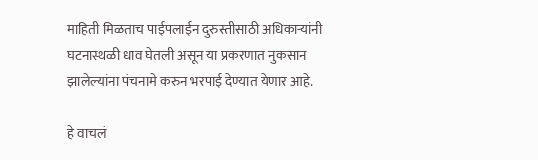माहिती मिळताच पाईपलाईन दुरुस्तीसाठी अधिकाऱ्यांनी घटनास्थळी धाव घेतली असून या प्रकरणात नुकसान झालेल्यांना पंचनामे करुन भरपाई देण्यात येणार आहे.

हे वाचलं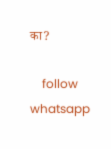का?

    follow whatsapp